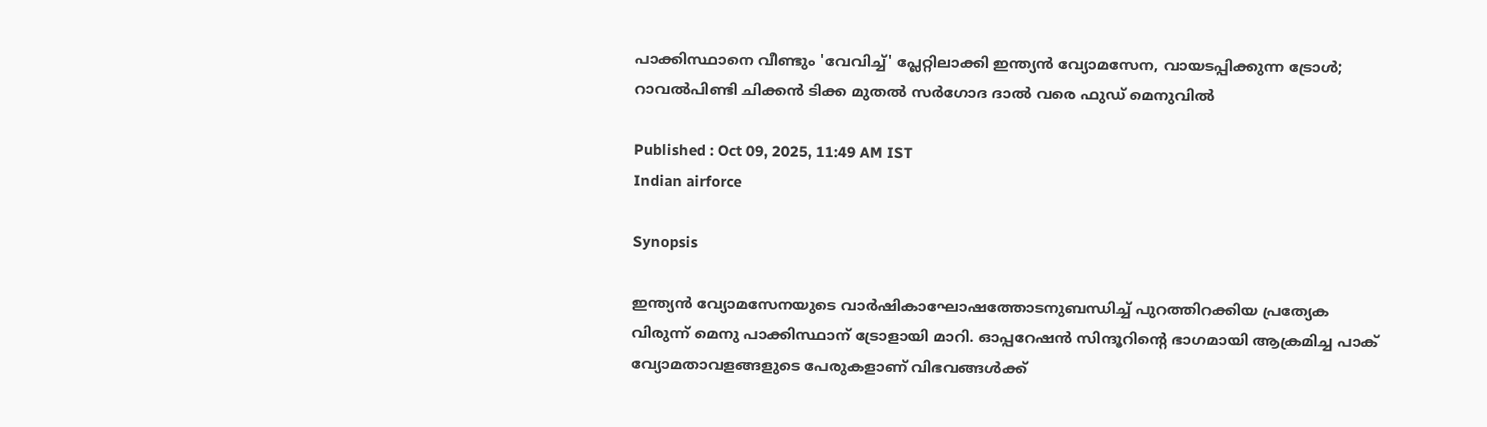പാക്കിസ്ഥാനെ വീണ്ടും 'വേവിച്ച്' പ്ലേറ്റിലാക്കി ഇന്ത്യൻ വ്യോമസേന, വായടപ്പിക്കുന്ന ട്രോൾ; റാവൽപിണ്ടി ചിക്കൻ ടിക്ക മുതൽ സർഗോദ ദാൽ വരെ ഫുഡ് മെനുവിൽ

Published : Oct 09, 2025, 11:49 AM IST
Indian airforce

Synopsis

ഇന്ത്യൻ വ്യോമസേനയുടെ വാർഷികാഘോഷത്തോടനുബന്ധിച്ച് പുറത്തിറക്കിയ പ്രത്യേക വിരുന്ന് മെനു പാക്കിസ്ഥാന് ട്രോളായി മാറി. ഓപ്പറേഷൻ സിന്ദൂറിന്റെ ഭാഗമായി ആക്രമിച്ച പാക് വ്യോമതാവളങ്ങളുടെ പേരുകളാണ് വിഭവങ്ങൾക്ക്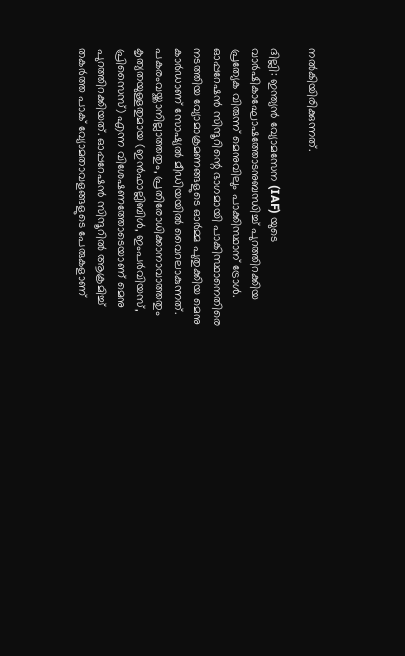നൽകിയിരിക്കുന്നത്.

ദില്ലി: ഇന്ത്യൻ വ്യോമസേന (IAF) യുടെ വാർഷികാഘോഷത്തോടനുബന്ധിച്ച് പുറത്തിറക്കിയ പ്രത്യേക വിരുന്ന് മെനുവിലും പാക്കിസ്ഥാന് ട്രോൾ. ഓപ്പറേഷൻ സിന്ദൂറിന്റെ ഭാഗമായി പാകിസ്ഥാനെതിരെ നടത്തിയ വ്യോമാക്രമണങ്ങളുടെ ഓർമ്മ പുതുക്കിയ മെനു കാര്‍ഡാണ് സോഷ്യൽ മീഡിയയിൽ വൈറലാകുന്നത്. പകരംവയ്ക്കാനില്ലാത്തതും, പ്രതിരോധിക്കാനാവാത്തതും കൃത്യതയുള്ളതുമായ (ഇൻഫാല്ലിബിൾ, ഇംപർവിയസ്, പ്രിസൈസ്) എന്ന വിശേഷണത്തോടെയാണ് മെനു പുറത്തിറക്കിയത്. ഓപ്പറേഷൻ സിന്ദൂറിൽ ആക്രമിച്ച് തകർത്ത പാക് വ്യോമതാവളങ്ങളുടെ പേരുകളാണ്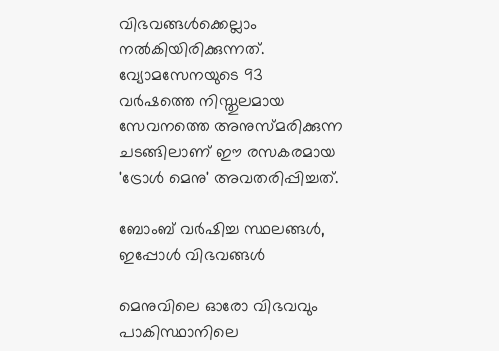വിഭവങ്ങൾക്കെല്ലാം നൽകിയിരിക്കുന്നത്. വ്യോമസേനയുടെ 93 വർഷത്തെ നിസ്തുലമായ സേവനത്തെ അനുസ്മരിക്കുന്ന ചടങ്ങിലാണ് ഈ രസകരമായ 'ട്രോൾ മെനു' അവതരിപ്പിച്ചത്.

ബോംബ് വർഷിച്ച സ്ഥലങ്ങൾ, ഇപ്പോൾ വിഭവങ്ങൾ

മെനുവിലെ ഓരോ വിഭവവും പാകിസ്ഥാനിലെ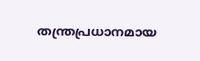തന്ത്രപ്രധാനമായ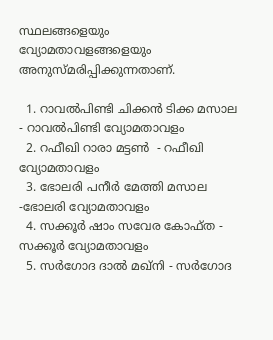സ്ഥലങ്ങളെയും വ്യോമതാവളങ്ങളെയും അനുസ്മരിപ്പിക്കുന്നതാണ്.

  1. റാവൽപിണ്ടി ചിക്കൻ ടിക്ക മസാല  - റാവൽപിണ്ടി വ്യോമതാവളം
  2. റഫീഖി റാരാ മട്ടൺ  - റഫീഖി വ്യോമതാവളം
  3. ഭോലരി പനീർ മേത്തി മസാല -ഭോലരി വ്യോമതാവളം
  4. സക്കൂർ ഷാം സവേര കോഫ്ത - സക്കൂർ വ്യോമതാവളം
  5. സർഗോദ ദാൽ മഖ്‌നി - സർഗോദ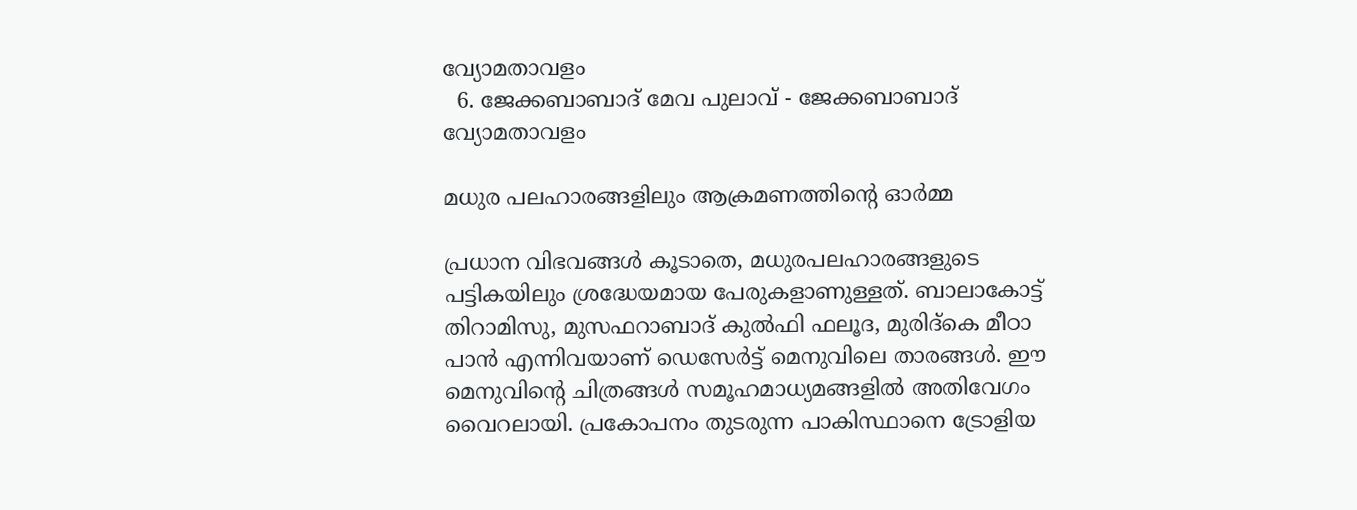വ്യോമതാവളം
  6. ജേക്കബാബാദ് മേവ പുലാവ് - ജേക്കബാബാദ് വ്യോമതാവളം

മധുര പലഹാരങ്ങളിലും ആക്രമണത്തിൻ്റെ ഓർമ്മ

പ്രധാന വിഭവങ്ങൾ കൂടാതെ, മധുരപലഹാരങ്ങളുടെ പട്ടികയിലും ശ്രദ്ധേയമായ പേരുകളാണുള്ളത്. ബാലാകോട്ട് തിറാമിസു, മുസഫറാബാദ് കുൽഫി ഫലൂദ, മുരിദ്‌കെ മീഠാ പാൻ എന്നിവയാണ് ഡെസേർട്ട് മെനുവിലെ താരങ്ങൾ. ഈ മെനുവിൻ്റെ ചിത്രങ്ങൾ സമൂഹമാധ്യമങ്ങളിൽ അതിവേഗം വൈറലായി. പ്രകോപനം തുടരുന്ന പാകിസ്ഥാനെ ട്രോളിയ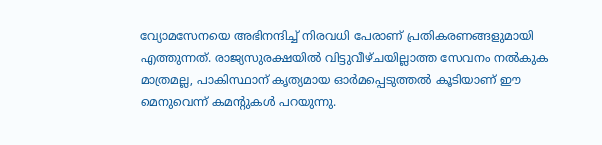വ്യോമസേനയെ അഭിനന്ദിച്ച് നിരവധി പേരാണ് പ്രതികരണങ്ങളുമായി എത്തുന്നത്. രാജ്യസുരക്ഷയിൽ വിട്ടുവീഴ്ചയില്ലാത്ത സേവനം നൽകുക മാത്രമല്ല, പാകിസ്ഥാന് കൃത്യമായ ഓര്‍മപ്പെടുത്തൽ കൂടിയാണ് ഈ മെനുവെന്ന് കമന്റുകൾ പറയുന്നു.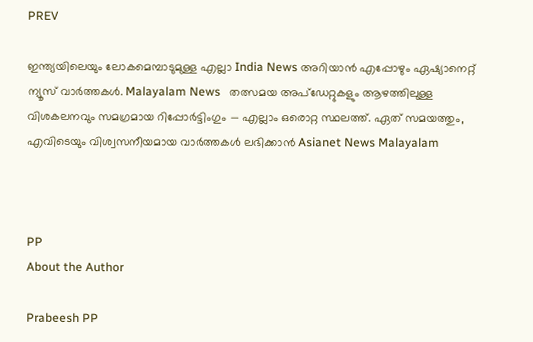PREV

ഇന്ത്യയിലെയും ലോകമെമ്പാടുമുള്ള എല്ലാ India News അറിയാൻ എപ്പോഴും ഏഷ്യാനെറ്റ് ന്യൂസ് വാർത്തകൾ. Malayalam News   തത്സമയ അപ്‌ഡേറ്റുകളും ആഴത്തിലുള്ള വിശകലനവും സമഗ്രമായ റിപ്പോർട്ടിംഗും — എല്ലാം ഒരൊറ്റ സ്ഥലത്ത്. ഏത് സമയത്തും, എവിടെയും വിശ്വസനീയമായ വാർത്തകൾ ലഭിക്കാൻ Asianet News Malayalam



PP
About the Author

Prabeesh PP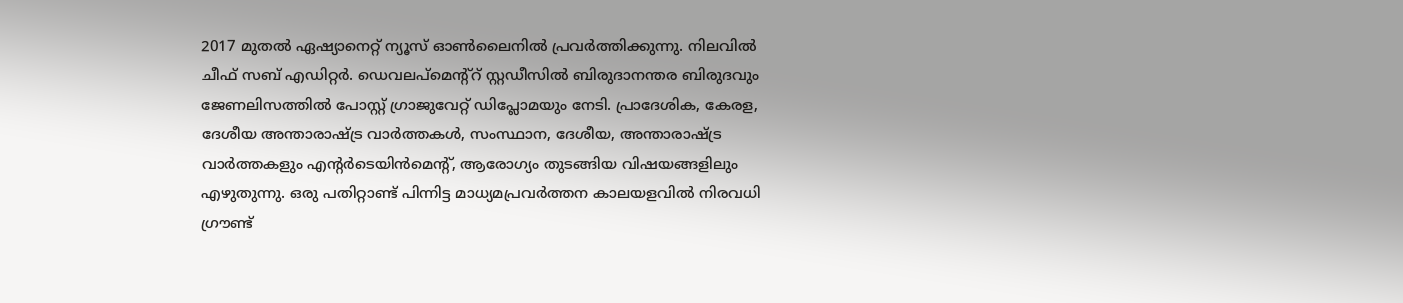2017 മുതല്‍ ഏഷ്യാനെറ്റ് ന്യൂസ് ഓണ്‍ലൈനില്‍ പ്രവര്‍ത്തിക്കുന്നു. നിലവില്‍ ചീഫ് സബ് എഡിറ്റര്‍. ഡെവലപ്മെന്റ്റ് സ്റ്റഡീസിൽ ബിരുദാനന്തര ബിരുദവും ജേണലിസത്തില്‍ പോസ്റ്റ് ഗ്രാജുവേറ്റ് ഡിപ്ലോമയും നേടി. പ്രാദേശിക, കേരള, ദേശീയ അന്താരാഷ്ട്ര വാർത്തകൾ, സംസ്ഥാന, ദേശീയ, അന്താരാഷ്ട്ര വാര്‍ത്തകളും എന്റര്‍ടെയിന്‍മെന്റ്, ആരോഗ്യം തുടങ്ങിയ വിഷയങ്ങളിലും എഴുതുന്നു. ഒരു പതിറ്റാണ്ട് പിന്നിട്ട മാധ്യമപ്രവര്‍ത്തന കാലയളവില്‍ നിരവധി ഗ്രൗണ്ട്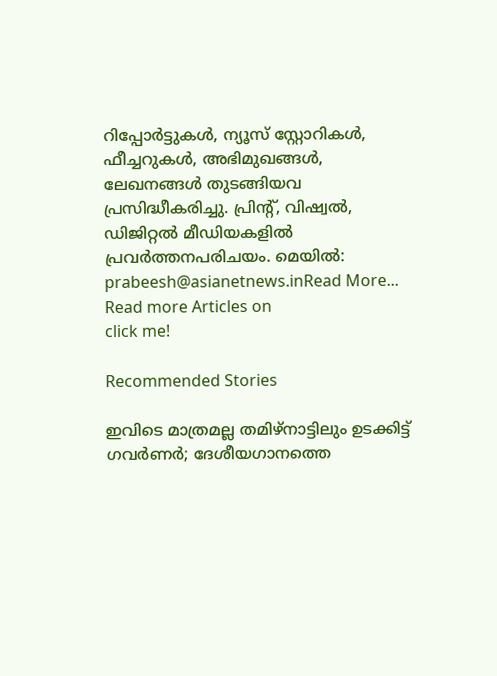റിപ്പോര്‍ട്ടുകള്‍, ന്യൂസ് സ്റ്റോറികള്‍, ഫീച്ചറുകള്‍, അഭിമുഖങ്ങള്‍, ലേഖനങ്ങള്‍ തുടങ്ങിയവ പ്രസിദ്ധീകരിച്ചു. പ്രിന്റ്, വിഷ്വല്‍, ഡിജിറ്റല്‍ മീഡിയകളില്‍ പ്രവര്‍ത്തനപരിചയം. മെയില്‍: prabeesh@asianetnews.inRead More...
Read more Articles on
click me!

Recommended Stories

ഇവിടെ മാത്രമല്ല തമിഴ്നാട്ടിലും ഉടക്കിട്ട് ഗവർണർ; ദേശീയഗാനത്തെ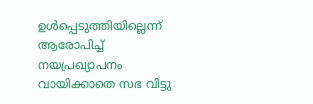ഉൾപ്പെടുത്തിയില്ലെന്ന് ആരോപിച്ച് നയപ്രഖ്യാപനം വായിക്കാതെ സഭ വിട്ടു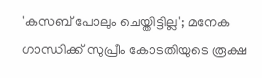'കസബ് പോലും ചെയ്തിട്ടില്ല'; മനേക ഗാന്ധിക്ക് സുപ്രീം കോടതിയുടെ രൂക്ഷ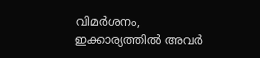വിമർശനം, ഇക്കാര്യത്തില്‍ അവർ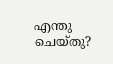എന്തു ചെയ്തു?